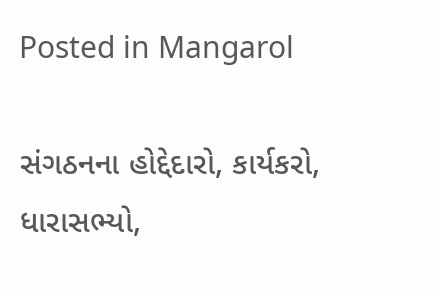Posted in Mangarol

સંગઠનના હોદ્દેદારો, કાર્યકરો, ધારાસભ્યો,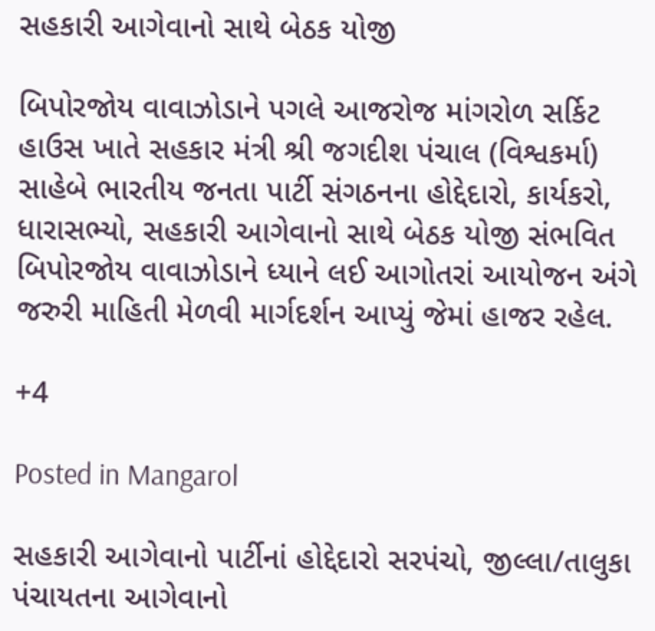સહકારી આગેવાનો સાથે બેઠક યોજી

બિપોરજોય વાવાઝોડાને પગલે આજરોજ માંગરોળ સર્કિટ હાઉસ ખાતે સહકાર મંત્રી શ્રી જગદીશ પંચાલ (વિશ્વકર્મા) સાહેબે ભારતીય જનતા પાર્ટી સંગઠનના હોદ્દેદારો, કાર્યકરો, ધારાસભ્યો, સહકારી આગેવાનો સાથે બેઠક યોજી સંભવિત બિપોરજોય વાવાઝોડાને ધ્યાને લઈ આગોતરાં આયોજન અંગે જરુરી માહિતી મેળવી માર્ગદર્શન આપ્યું જેમાં હાજર રહેલ.

+4

Posted in Mangarol

સહકારી આગેવાનો પાર્ટીનાં હોદ્દેદારો સરપંચો, જીલ્લા/તાલુકા પંચાયતના આગેવાનો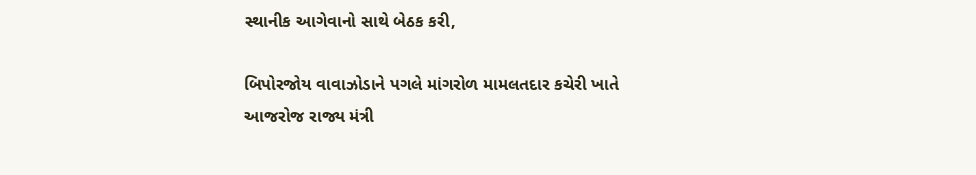સ્થાનીક આગેવાનો સાથે બેઠક કરી,

બિપોરજોય વાવાઝોડાને પગલે માંગરોળ મામલતદાર કચેરી ખાતે આજરોજ રાજ્ય મંત્રી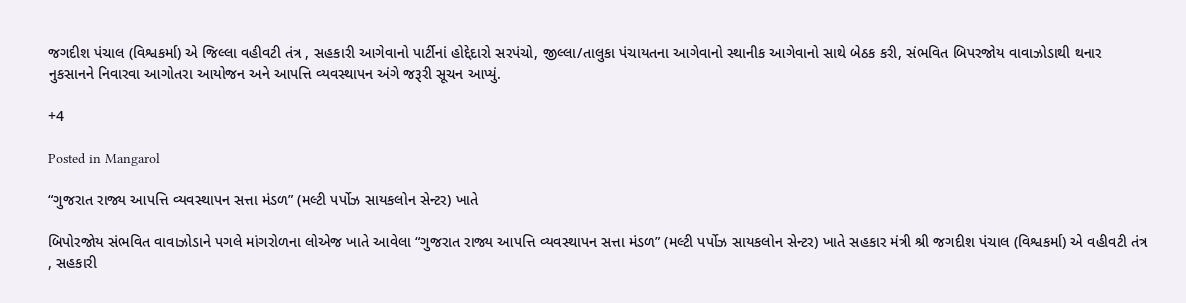જગદીશ પંચાલ (વિશ્વકર્મા) એ જિલ્લા વહીવટી તંત્ર , સહકારી આગેવાનો પાર્ટીનાં હોદ્દેદારો સરપંચો, જીલ્લા/તાલુકા પંચાયતના આગેવાનો સ્થાનીક આગેવાનો સાથે બેઠક કરી, સંભવિત બિપરજોય વાવાઝોડાથી થનાર નુકસાનને નિવારવા આગોતરા આયોજન અને આપત્તિ વ્યવસ્થાપન અંગે જરૂરી સૂચન આપ્યું.

+4

Posted in Mangarol

“ગુજરાત રાજ્ય આપત્તિ વ્યવસ્થાપન સત્તા મંડળ” (મલ્ટી પર્પોઝ સાયકલોન સેન્ટર) ખાતે

બિપોરજોય સંભવિત વાવાઝોડાને પગલે માંગરોળના લોએજ ખાતે આવેલા “ગુજરાત રાજ્ય આપત્તિ વ્યવસ્થાપન સત્તા મંડળ” (મલ્ટી પર્પોઝ સાયકલોન સેન્ટર) ખાતે સહકાર મંત્રી શ્રી જગદીશ પંચાલ (વિશ્વકર્મા) એ વહીવટી તંત્ર , સહકારી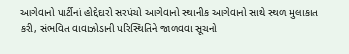આગેવાનો પાર્ટીનાં હોદ્દેદારો સરપંચો આગેવાનો સ્થાનીક આગેવાનો સાથે સ્થળ મુલાકાત કરી, સંભવિત વાવાઝોડાની પરિસ્થિતિને જાળવવા સૂચનો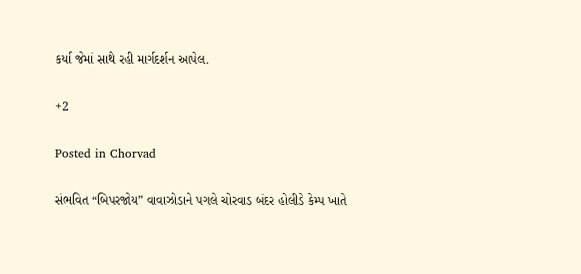કર્યા જેમાં સાથે રહી માર્ગદર્શન આપેલ.

+2

Posted in Chorvad

સંભવિત “બિપરજોય” વાવાઝોડાને પગલે ચોરવાડ બંદર હોલીડે કેમ્પ ખાતે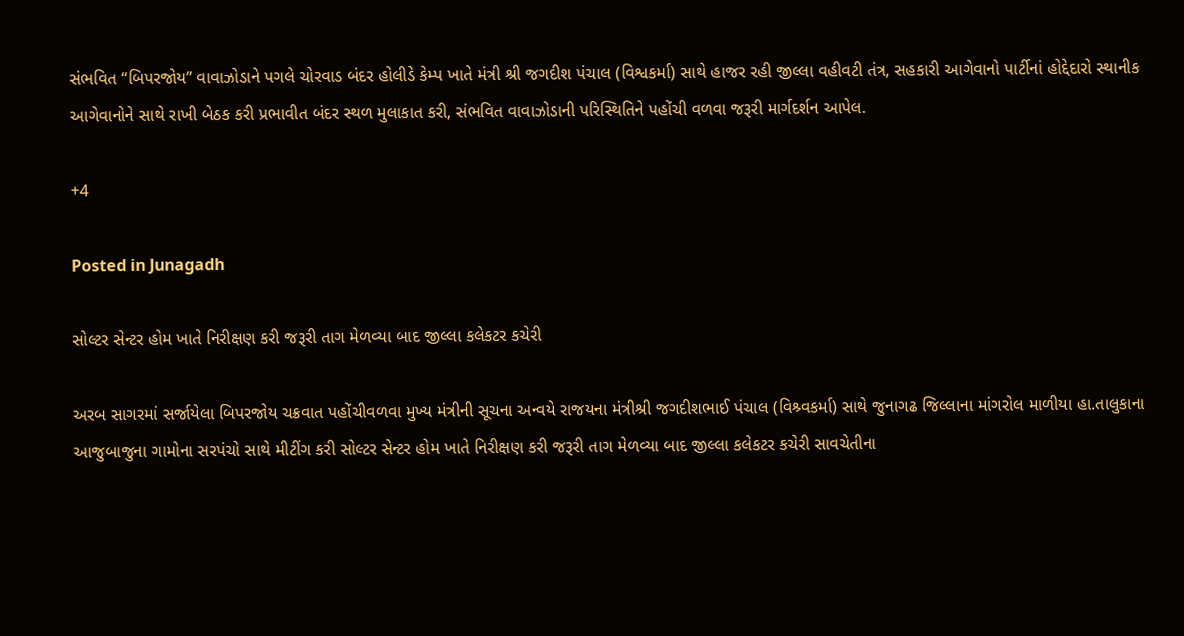સંભવિત “બિપરજોય” વાવાઝોડાને પગલે ચોરવાડ બંદર હોલીડે કેમ્પ ખાતે મંત્રી શ્રી જગદીશ પંચાલ (વિશ્વકર્મા) સાથે હાજર રહી જીલ્લા વહીવટી તંત્ર, સહકારી આગેવાનો પાર્ટીનાં હોદ્દેદારો સ્થાનીક આગેવાનોને સાથે રાખી બેઠક કરી પ્રભાવીત બંદર સ્થળ મુલાકાત કરી, સંભવિત વાવાઝોડાની પરિસ્થિતિને પહોંચી વળવા જરૂરી માર્ગદર્શન આપેલ.

+4

Posted in Junagadh

સોલ્ટર સેન્ટર હોમ ખાતે નિરીક્ષણ કરી જરૂરી તાગ મેળવ્યા બાદ જીલ્લા કલેકટર કચેરી

અરબ સાગરમાં સર્જાયેલા બિપરજોય ચક્રવાત પહોંચીવળવા મુખ્ય મંત્રીની સૂચના અન્વયે રાજયના મંત્રીશ્રી જગદીશભાઈ પંચાલ (વિશ્ર્વકર્મા) સાથે જુનાગઢ જિલ્લાના માંગરોલ માળીયા હા.તાલુકાના આજુબાજુના ગામોના સરપંચો સાથે મીટીંગ કરી સોલ્ટર સેન્ટર હોમ ખાતે નિરીક્ષણ કરી જરૂરી તાગ મેળવ્યા બાદ જીલ્લા કલેકટર કચેરી સાવચેતીના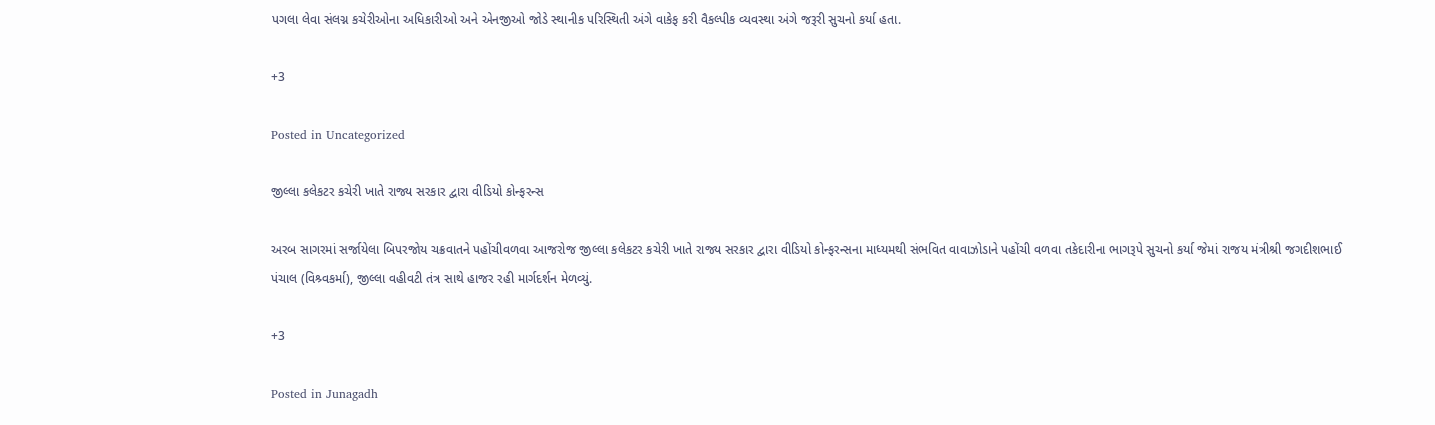પગલા લેવા સંલગ્ન કચેરીઓના અધિકારીઓ અને એનજીઓ જોડે સ્થાનીક પરિસ્થિતી અંગે વાકેફ કરી વૈકલ્પીક વ્યવસ્થા અંગે જરૂરી સુચનો કર્યા હતા.

+3

Posted in Uncategorized

જીલ્લા કલેકટર કચેરી ખાતે રાજ્ય સરકાર દ્વારા વીડિયો કોન્ફરન્સ

અરબ સાગરમાં સર્જાયેલા બિપરજોય ચક્રવાતને પહોંચીવળવા આજરોજ જીલ્લા કલેકટર કચેરી ખાતે રાજ્ય સરકાર દ્વારા વીડિયો કોન્ફરન્સના માધ્યમથી સંભવિત વાવાઝોડાને પહોંચી વળવા તકેદારીના ભાગરૂપે સુચનો કર્યા જેમાં રાજય મંત્રીશ્રી જગદીશભાઈ પંચાલ (વિશ્ર્વકર્મા), જીલ્લા વહીવટી તંત્ર સાથે હાજર રહી માર્ગદર્શન મેળવ્યું.

+3

Posted in Junagadh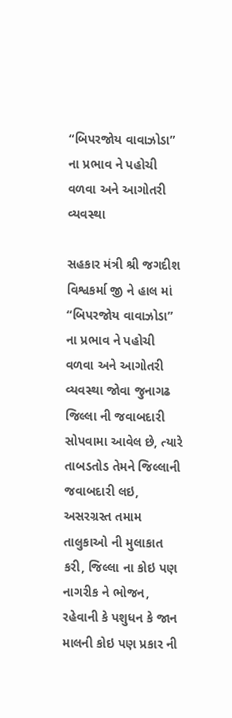“બિપરજોય વાવાઝોડા” ના પ્રભાવ ને પહોચી વળવા અને આગોતરી વ્યવસ્થા

સહકાર મંત્રી શ્રી જગદીશ વિશ્વકર્મા જી ને હાલ માં “બિપરજોય વાવાઝોડા” ના પ્રભાવ ને પહોચી વળવા અને આગોતરી વ્યવસ્થા જોવા જુનાગઢ જિલ્લા ની જવાબદારી સોપવામા આવેલ છે, ત્યારે તાબડતોડ તેમને જિલ્લાની જવાબદારી લઇ, અસરગ્રસ્ત તમામ તાલુકાઓ ની મુલાકાત કરી, જિલ્લા ના કોઇ પણ નાગરીક ને ભોજન, રહેવાની કે પશુધન કે જાન માલની કોઇ પણ પ્રકાર ની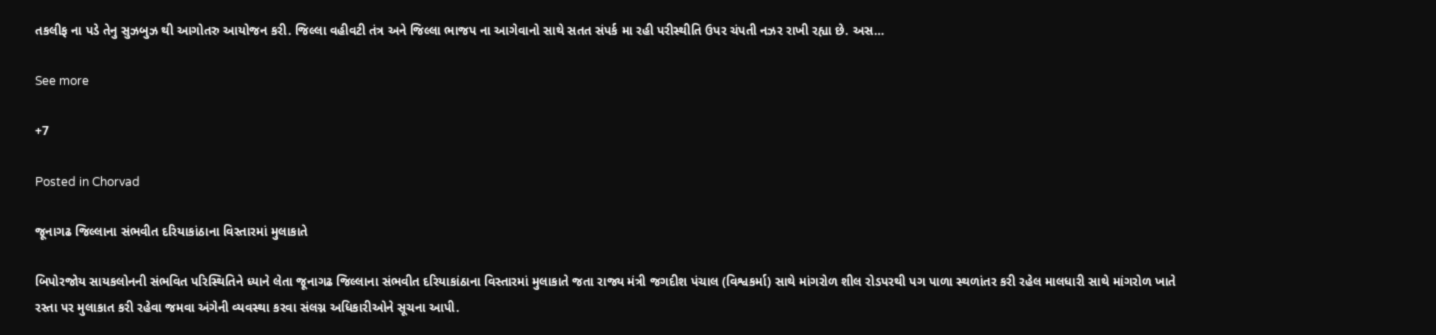તકલીફ ના પડે તેનુ સુઝબુઝ થી આગોતરુ આયોજન કરી. જિલ્લા વહીવટી તંત્ર અને જિલ્લા ભાજપ ના આગેવાનો સાથે સતત સંપર્ક મા રહી પરીસ્થીતિ ઉપર ચંપતી નઝર રાખી રહ્યા છે. અસ…

See more

+7

Posted in Chorvad

જૂનાગઢ જિલ્લાના સંભવીત દરિયાકાંઠાના વિસ્તારમાં મુલાકાતે

બિપોરજોય સાયકલોનની સંભવિત પરિસ્થિતિને ધ્યાને લેતા જૂનાગઢ જિલ્લાના સંભવીત દરિયાકાંઠાના વિસ્તારમાં મુલાકાતે જતા રાજ્ય મંત્રી જગદીશ પંચાલ (વિશ્વકર્મા) સાથે માંગરોળ શીલ રોડપરથી પગ પાળા સ્થળાંતર કરી રહેલ માલધારી સાથે માંગરોળ ખાતે રસ્તા પર મુલાકાત કરી રહેવા જમવા અંગેની વ્યવસ્થા કરવા સંલગ્ન અધિકારીઓને સૂચના આપી.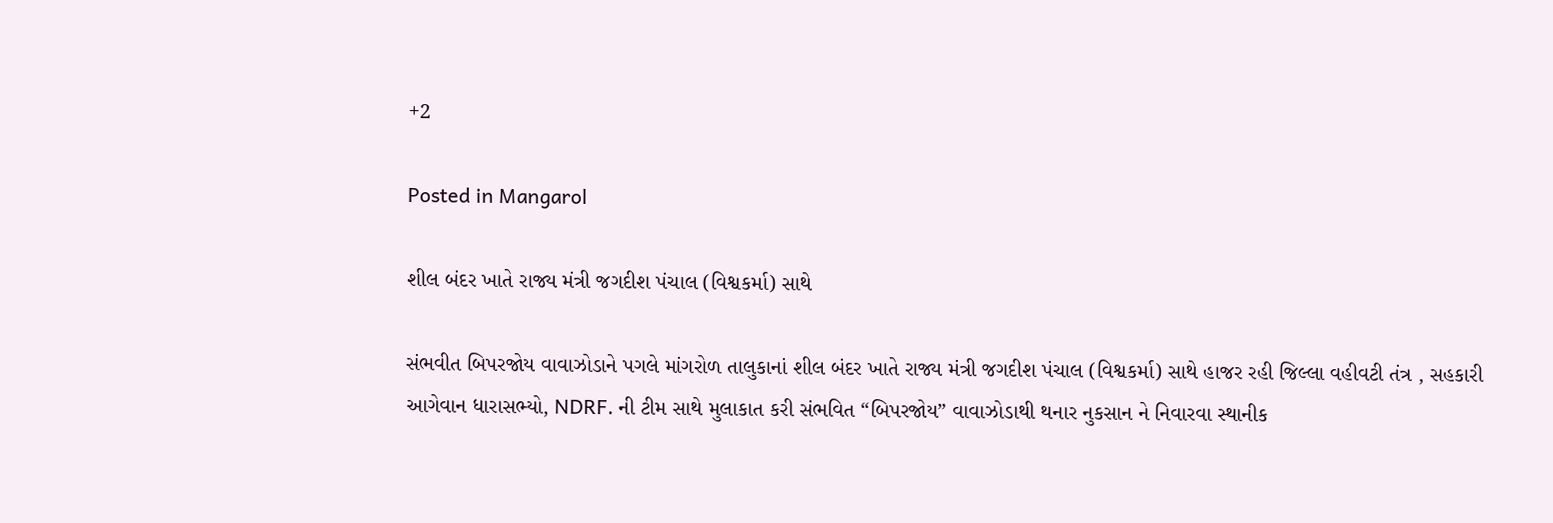+2

Posted in Mangarol

શીલ બંદર ખાતે રાજ્ય મંત્રી જગદીશ પંચાલ (વિશ્વકર્મા) સાથે

સંભવીત બિપરજોય વાવાઝોડાને પગલે માંગરોળ તાલુકાનાં શીલ બંદર ખાતે રાજ્ય મંત્રી જગદીશ પંચાલ (વિશ્વકર્મા) સાથે હાજર રહી જિલ્લા વહીવટી તંત્ર , સહકારી આગેવાન ધારાસભ્યો, NDRF. ની ટીમ સાથે મુલાકાત કરી સંભવિત “બિપરજોય” વાવાઝોડાથી થનાર નુકસાન ને નિવારવા સ્થાનીક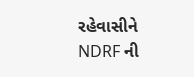રહેવાસીને NDRF ની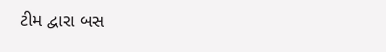ટીમ દ્વારા બસ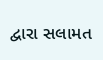દ્વારા સલામત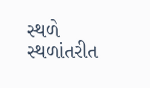સ્થળે સ્થળાંતરીત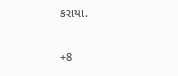કરાયા.

+8